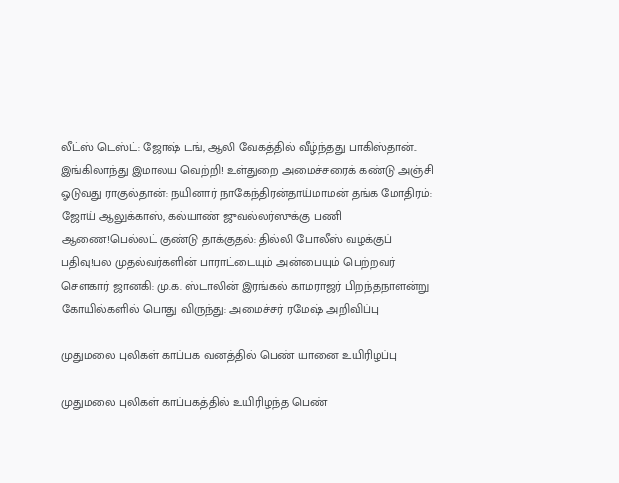லீட்ஸ் டெஸ்ட்: ஜோஷ் டங், ஆலி வேகத்தில் வீழ்ந்தது பாகிஸ்தான்.. இங்கிலாந்து இமாலய வெற்றி! உள்துறை அமைச்சரைக் கண்டு அஞ்சி ஓடுவது ராகுல்தான்: நயினார் நாகேந்திரன்தாய்மாமன் தங்க மோதிரம்: ஜோய் ஆலுக்காஸ், கல்யாண் ஜுவல்லர்ஸுக்கு பணி ஆணை!பெல்லட் குண்டு தாக்குதல்: தில்லி போலீஸ் வழக்குப் பதிவு!பல முதல்வர்களின் பாராட்டையும் அன்பையும் பெற்றவர் சௌகார் ஜானகி: மு.க. ஸ்டாலின் இரங்கல் காமராஜர் பிறந்தநாளன்று கோயில்களில் பொது விருந்து: அமைச்சர் ரமேஷ் அறிவிப்பு

முதுமலை புலிகள் காப்பக வனத்தில் பெண் யானை உயிரிழப்பு

முதுமலை புலிகள் காப்பகத்தில் உயிரிழந்த பெண்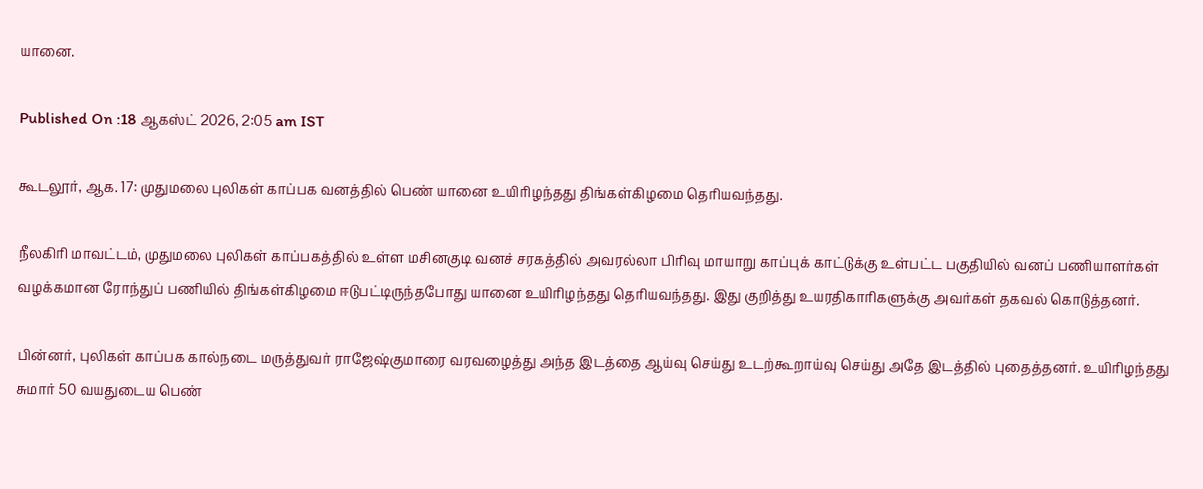யானை.

Published On :18 ஆகஸ்ட் 2026, 2:05 am IST

கூடலூர், ஆக. 17: முதுமலை புலிகள் காப்பக வனத்தில் பெண் யானை உயிரிழந்தது திங்கள்கிழமை தெரியவந்தது.

நீலகிரி மாவட்டம், முதுமலை புலிகள் காப்பகத்தில் உள்ள மசினகுடி வனச் சரகத்தில் அவரல்லா பிரிவு மாயாறு காப்புக் காட்டுக்கு உள்பட்ட பகுதியில் வனப் பணியாளர்கள் வழக்கமான ரோந்துப் பணியில் திங்கள்கிழமை ஈடுபட்டிருந்தபோது யானை உயிரிழந்தது தெரியவந்தது. இது குறித்து உயரதிகாரிகளுக்கு அவர்கள் தகவல் கொடுத்தனர்.

பின்னர், புலிகள் காப்பக கால்நடை மருத்துவர் ராஜேஷ்குமாரை வரவழைத்து அந்த இடத்தை ஆய்வு செய்து உடற்கூறாய்வு செய்து அதே இடத்தில் புதைத்தனர். உயிரிழந்தது சுமார் 50 வயதுடைய பெண்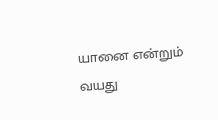யானை என்றும் வயது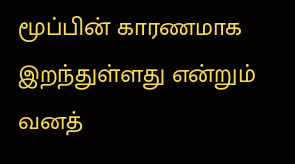மூப்பின் காரணமாக இறந்துள்ளது என்றும் வனத்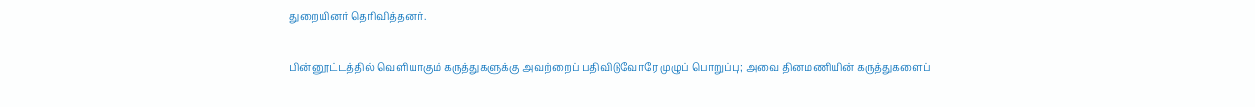துறையினர் தெரிவித்தனர்.

பின்னூட்டத்தில் வெளியாகும் கருத்துகளுக்கு அவற்றைப் பதிவிடுவோரே முழுப் பொறுப்பு; அவை தினமணியின் கருத்துகளைப்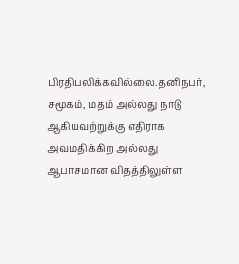பிரதிபலிக்கவில்லை.தனிநபர், சமூகம், மதம் அல்லது நாடு ஆகியவற்றுக்கு எதிராக அவமதிக்கிற அல்லது ஆபாசமான விதத்திலுள்ள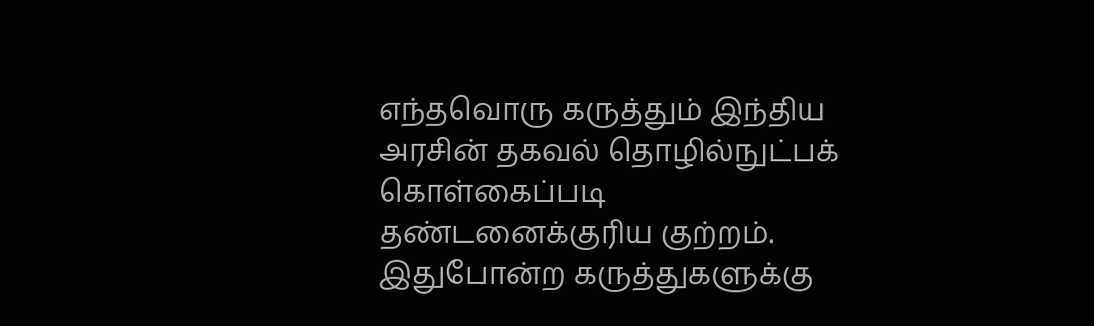எந்தவொரு கருத்தும் இந்திய அரசின் தகவல் தொழில்நுட்பக் கொள்கைப்படி தண்டனைக்குரிய குற்றம். இதுபோன்ற கருத்துகளுக்கு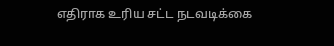எதிராக உரிய சட்ட நடவடிக்கை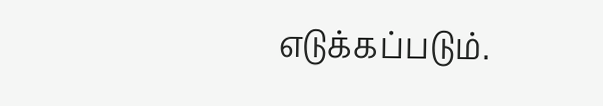எடுக்கப்படும்.